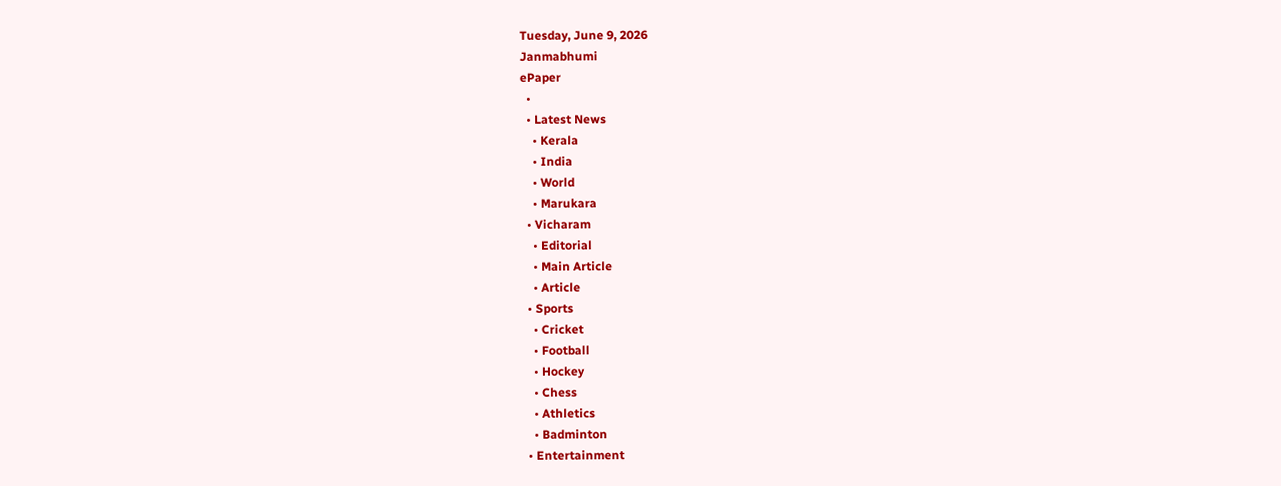Tuesday, June 9, 2026
Janmabhumi
ePaper
  •
  • Latest News
    • Kerala
    • India
    • World
    • Marukara
  • Vicharam
    • Editorial
    • Main Article
    • Article
  • Sports
    • Cricket
    • Football
    • Hockey
    • Chess
    • Athletics
    • Badminton
  • Entertainment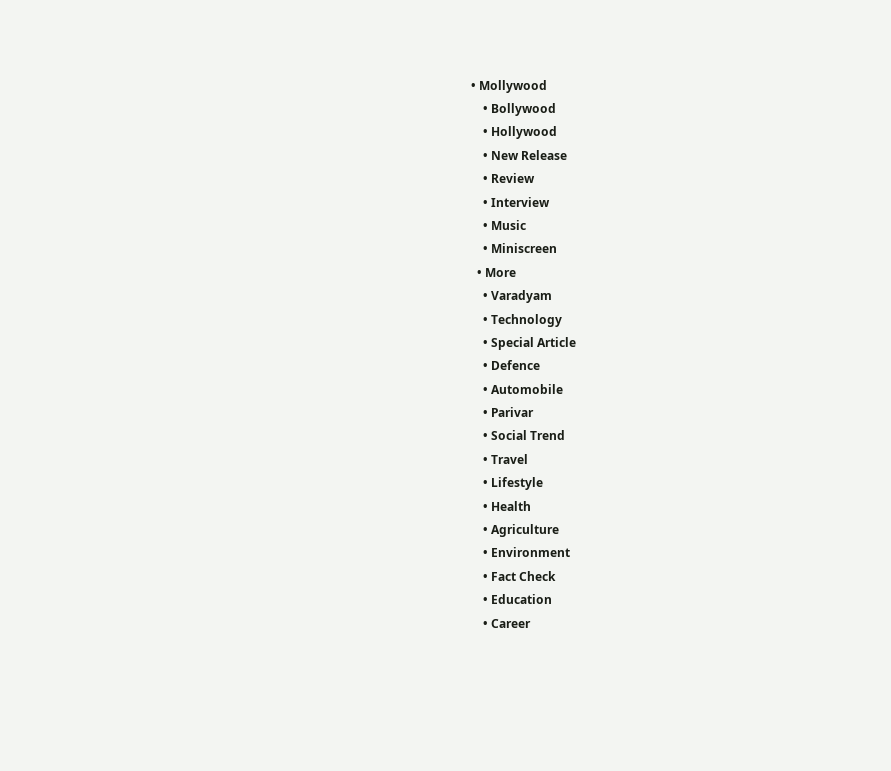• Mollywood
    • Bollywood
    • Hollywood
    • New Release
    • Review
    • Interview
    • Music
    • Miniscreen
  • More
    • Varadyam
    • Technology
    • Special Article
    • Defence
    • Automobile
    • Parivar
    • Social Trend
    • Travel
    • Lifestyle
    • Health
    • Agriculture
    • Environment
    • Fact Check
    • Education
    • Career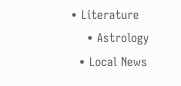• Literature
    • Astrology
  • Local News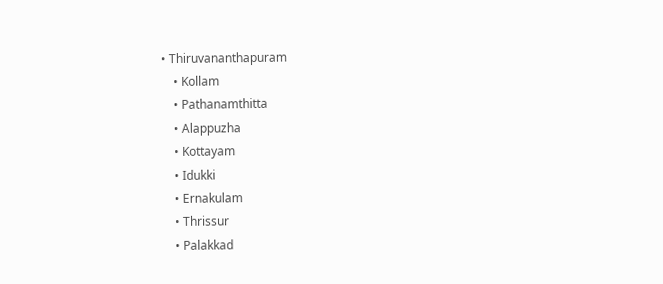• Thiruvananthapuram
    • Kollam
    • Pathanamthitta
    • Alappuzha
    • Kottayam
    • Idukki
    • Ernakulam
    • Thrissur
    • Palakkad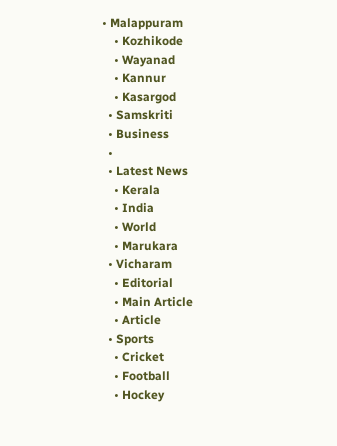• Malappuram
    • Kozhikode
    • Wayanad
    • Kannur
    • Kasargod
  • Samskriti
  • Business
  •
  • Latest News
    • Kerala
    • India
    • World
    • Marukara
  • Vicharam
    • Editorial
    • Main Article
    • Article
  • Sports
    • Cricket
    • Football
    • Hockey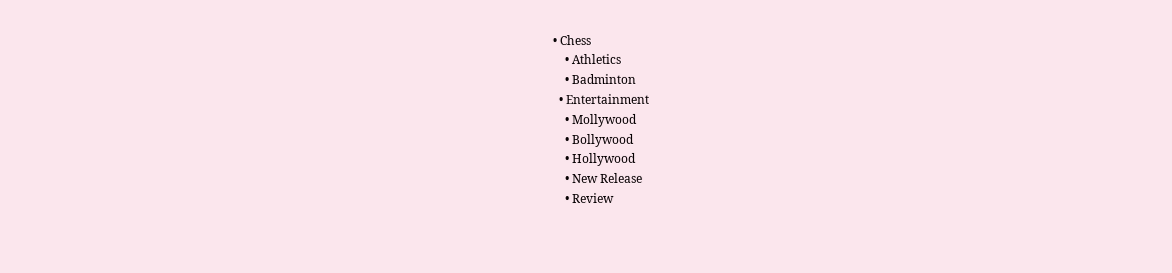• Chess
    • Athletics
    • Badminton
  • Entertainment
    • Mollywood
    • Bollywood
    • Hollywood
    • New Release
    • Review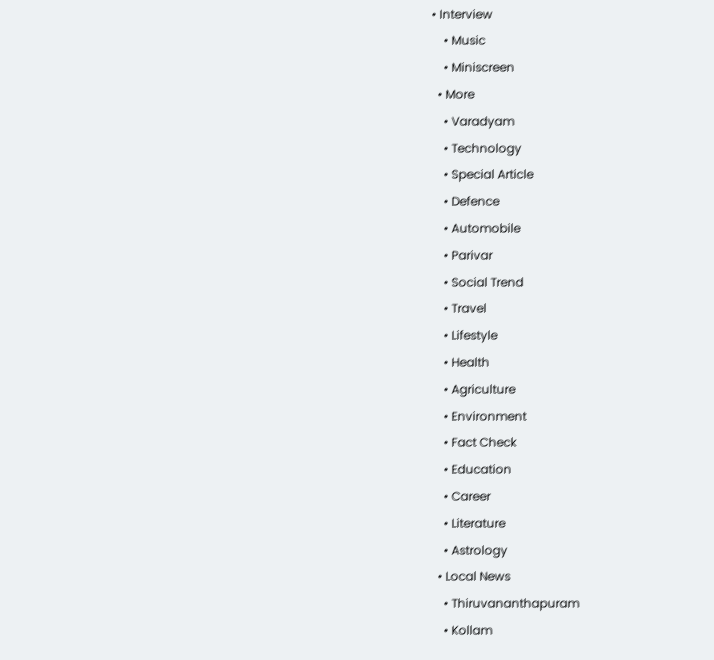• Interview
    • Music
    • Miniscreen
  • More
    • Varadyam
    • Technology
    • Special Article
    • Defence
    • Automobile
    • Parivar
    • Social Trend
    • Travel
    • Lifestyle
    • Health
    • Agriculture
    • Environment
    • Fact Check
    • Education
    • Career
    • Literature
    • Astrology
  • Local News
    • Thiruvananthapuram
    • Kollam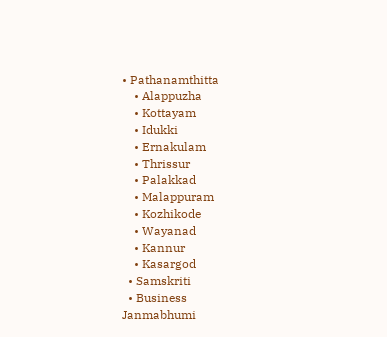• Pathanamthitta
    • Alappuzha
    • Kottayam
    • Idukki
    • Ernakulam
    • Thrissur
    • Palakkad
    • Malappuram
    • Kozhikode
    • Wayanad
    • Kannur
    • Kasargod
  • Samskriti
  • Business
Janmabhumi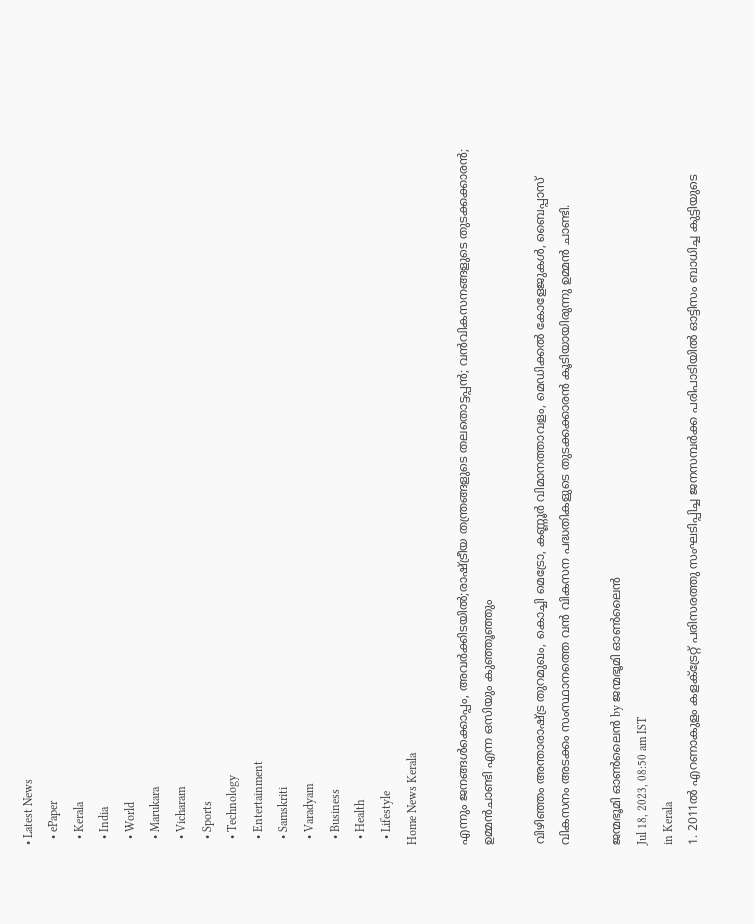• Latest News
  • ePaper
  • Kerala
  • India
  • World
  • Marukara
  • Vicharam
  • Sports
  • Technology
  • Entertainment
  • Samskriti
  • Varadyam
  • Business
  • Health
  • Lifestyle
Home News Kerala

എന്നും ജനങ്ങള്‍ക്കൊപ്പം, അവര്‍ക്കിടയില്‍;രാഷ്‌ട്രീയ തന്ത്രങ്ങളുടെ തലതൊട്ടപ്പന്‍; വന്‍വികസനങ്ങളുടെ തുടക്കക്കാരന്‍; ഉമ്മന്‍ചാണ്ടി എന്ന ഒസിയും കുഞ്ഞൂഞ്ഞും

വിഴിഞ്ഞം അന്താരാഷ്‌ട്ര തുറമുഖം, കൊച്ചി മെട്രോ, കണ്ണൂര്‍ വിമാനത്താവളം, മെഡിക്കല്‍ കോളേജുകള്‍, ബൈപ്പാസ് വികസനം അടക്കം സംസ്ഥാനത്തെ വന്‍ വികസന പദ്ധതികളുടെ തുടക്കക്കാരന്‍ കൂടിയായിരുന്നു ഉമ്മന്‍ ചാണ്ടി.

ജന്മഭൂമി ഓണ്‍ലൈന്‍ by ജന്മഭൂമി ഓണ്‍ലൈന്‍
Jul 18, 2023, 08:50 am IST
in Kerala
1. 2011ല്‍ എറണാകുളം കളക്ട്രേറ്റ് പരിസരത്തു സംഘടിപ്പിച്ച ജനസമ്പര്‍ക്ക പരിപാടിയില്‍ ഓട്ടിസം ബാധിച്ച കുട്ടിയുടെ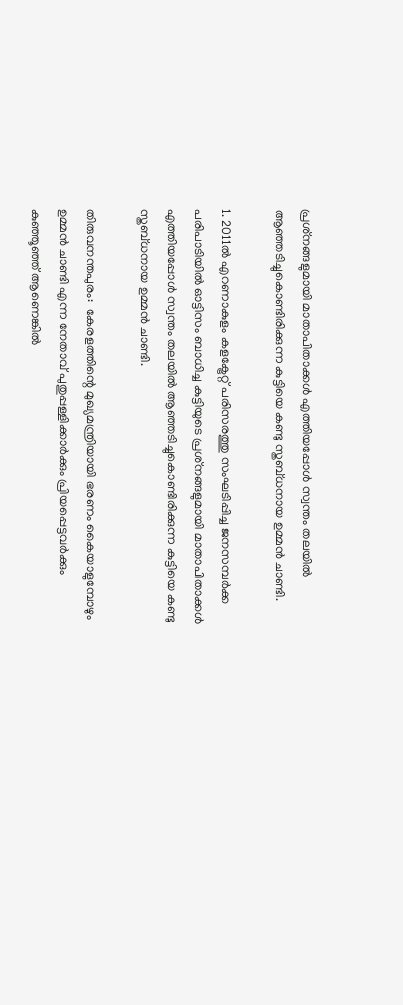പ്രശ്‌നങ്ങളുമായി മാതാപിതാക്കള്‍ എത്തിയപ്പോള്‍ സ്വന്തം തലയില്‍ ആഞ്ഞടിച്ചുകൊണ്ടിരിക്കുന്ന കുട്ടിയെ കണ്ടു സ്തബ്ധനായ ഉമ്മന്‍ ചാണ്ടി.

1. 2011ല്‍ എറണാകുളം കളക്ട്രേറ്റ് പരിസരത്തു സംഘടിപ്പിച്ച ജനസമ്പര്‍ക്ക പരിപാടിയില്‍ ഓട്ടിസം ബാധിച്ച കുട്ടിയുടെ പ്രശ്‌നങ്ങളുമായി മാതാപിതാക്കള്‍ എത്തിയപ്പോള്‍ സ്വന്തം തലയില്‍ ആഞ്ഞടിച്ചുകൊണ്ടിരിക്കുന്ന കുട്ടിയെ കണ്ടു സ്തബ്ധനായ ഉമ്മന്‍ ചാണ്ടി.

തിരുവനന്തപുരം:  കേരളത്തിന്റെ മുഖ്യമന്ത്രിയായി ഭരണം കൈയാളുമ്പോഴും ഉമ്മന്‍ ചാണ്ടി എന്ന നേതാവ് പുതുപ്പള്ളിക്കാര്‍ക്കും പ്രിയപ്പെട്ടവര്‍ക്കും കുഞ്ഞൂഞ്ഞ് ആണെങ്കില്‍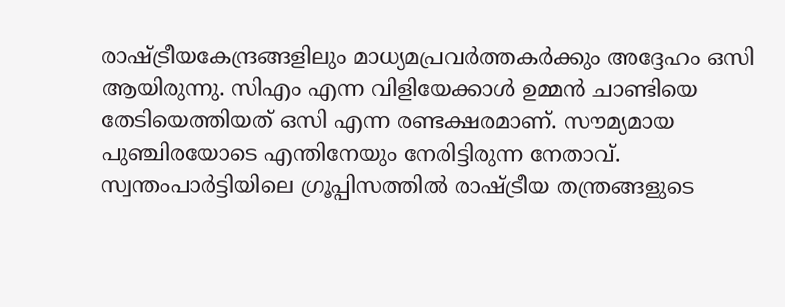രാഷ്‌ട്രീയകേന്ദ്രങ്ങളിലും മാധ്യമപ്രവര്‍ത്തകര്‍ക്കും അദ്ദേഹം ഒസി ആയിരുന്നു. സിഎം എന്ന വിളിയേക്കാള്‍ ഉമ്മന്‍ ചാണ്ടിയെ തേടിയെത്തിയത് ഒസി എന്ന രണ്ടക്ഷരമാണ്. സൗമ്യമായ പുഞ്ചിരയോടെ എന്തിനേയും നേരിട്ടിരുന്ന നേതാവ്. സ്വന്തംപാര്‍ട്ടിയിലെ ഗ്രൂപ്പിസത്തില്‍ രാഷ്‌ട്രീയ തന്ത്രങ്ങളുടെ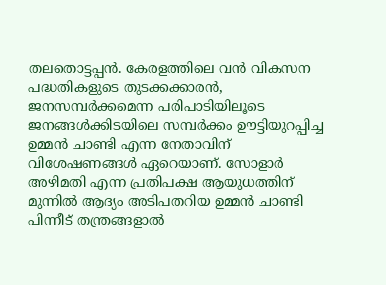തലതൊട്ടപ്പന്‍. കേരളത്തിലെ വന്‍ വികസന പദ്ധതികളുടെ തുടക്കക്കാരന്‍, ജനസമ്പര്‍ക്കമെന്ന പരിപാടിയിലൂടെ ജനങ്ങള്‍ക്കിടയിലെ സമ്പര്‍ക്കം ഊട്ടിയുറപ്പിച്ച ഉമ്മന്‍ ചാണ്ടി എന്ന നേതാവിന് വിശേഷണങ്ങള്‍ ഏറെയാണ്. സോളാര്‍ അഴിമതി എന്ന പ്രതിപക്ഷ ആയുധത്തിന് മുന്നില്‍ ആദ്യം അടിപതറിയ ഉമ്മന്‍ ചാണ്ടി പിന്നീട് തന്ത്രങ്ങളാല്‍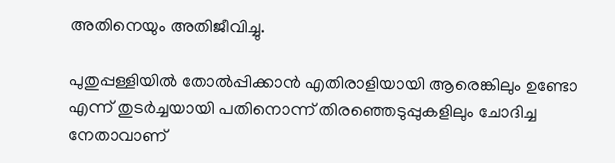അതിനെയും അതിജീവിച്ചു.

പുതുപ്പള്ളിയില്‍ തോല്‍പ്പിക്കാന്‍ എതിരാളിയായി ആരെങ്കിലും ഉണ്ടോ എന്ന് തുടര്‍ച്ചയായി പതിനൊന്ന് തിരഞ്ഞെടുപ്പുകളിലും ചോദിച്ച നേതാവാണ്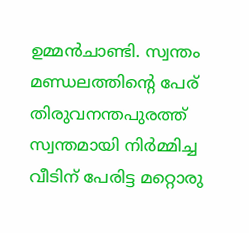ഉമ്മന്‍ചാണ്ടി. സ്വന്തം മണ്ഡലത്തിന്റെ പേര് തിരുവനന്തപുരത്ത് സ്വന്തമായി നിര്‍മ്മിച്ച വീടിന് പേരിട്ട മറ്റൊരു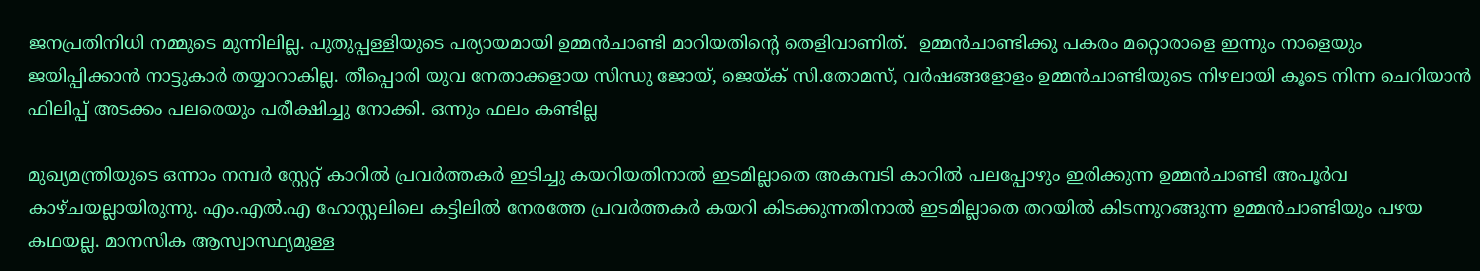ജനപ്രതിനിധി നമ്മുടെ മുന്നിലില്ല. പുതുപ്പള്ളിയുടെ പര്യായമായി ഉമ്മന്‍ചാണ്ടി മാറിയതിന്റെ തെളിവാണിത്.  ഉമ്മന്‍ചാണ്ടിക്കു പകരം മറ്റൊരാളെ ഇന്നും നാളെയും ജയിപ്പിക്കാന്‍ നാട്ടുകാര്‍ തയ്യാറാകില്ല. തീപ്പൊരി യുവ നേതാക്കളായ സിന്ധു ജോയ്, ജെയ്‌ക് സി.തോമസ്, വര്‍ഷങ്ങളോളം ഉമ്മന്‍ചാണ്ടിയുടെ നിഴലായി കൂടെ നിന്ന ചെറിയാന്‍ ഫിലിപ്പ് അടക്കം പലരെയും പരീക്ഷിച്ചു നോക്കി. ഒന്നും ഫലം കണ്ടില്ല

മുഖ്യമന്ത്രിയുടെ ഒന്നാം നമ്പര്‍ സ്റ്റേറ്റ് കാറില്‍ പ്രവര്‍ത്തകര്‍ ഇടിച്ചു കയറിയതിനാല്‍ ഇടമില്ലാതെ അകമ്പടി കാറില്‍ പലപ്പോഴും ഇരിക്കുന്ന ഉമ്മന്‍ചാണ്ടി അപൂര്‍വ കാഴ്ചയല്ലായിരുന്നു. എം.എല്‍.എ ഹോസ്റ്റലിലെ കട്ടിലില്‍ നേരത്തേ പ്രവര്‍ത്തകര്‍ കയറി കിടക്കുന്നതിനാല്‍ ഇടമില്ലാതെ തറയില്‍ കിടന്നുറങ്ങുന്ന ഉമ്മന്‍ചാണ്ടിയും പഴയ കഥയല്ല. മാനസിക ആസ്വാസ്ഥ്യമുള്ള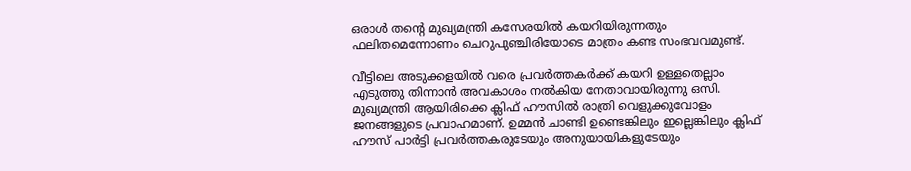ഒരാള്‍ തന്റെ മുഖ്യമന്ത്രി കസേരയില്‍ കയറിയിരുന്നതും ഫലിതമെന്നോണം ചെറുപുഞ്ചിരിയോടെ മാത്രം കണ്ട സംഭവവമുണ്ട്.

വീട്ടിലെ അടുക്കളയില്‍ വരെ പ്രവര്‍ത്തകര്‍ക്ക് കയറി ഉള്ളതെല്ലാം എടുത്തു തിന്നാന്‍ അവകാശം നല്‍കിയ നേതാവായിരുന്നു ഒസി. മുഖ്യമന്ത്രി ആയിരിക്കെ ക്ലിഫ് ഹൗസില്‍ രാത്രി വെളുക്കുവോളം ജനങ്ങളുടെ പ്രവാഹമാണ്. ഉമ്മന്‍ ചാണ്ടി ഉണ്ടെങ്കിലും ഇല്ലെങ്കിലും ക്ലിഫ് ഹൗസ് പാര്‍ട്ടി പ്രവര്‍ത്തകരുടേയും അനുയായികളുടേയും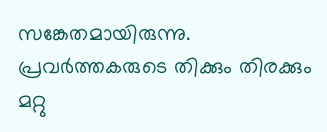സങ്കേതമായിരുന്നു. പ്രവര്‍ത്തകരുടെ തിക്കും തിരക്കും മറ്റു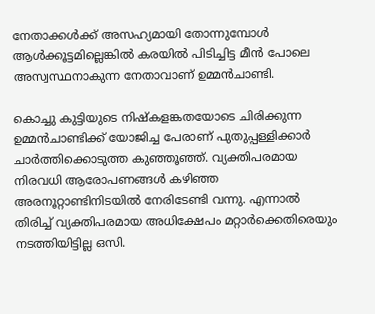നേതാക്കള്‍ക്ക് അസഹ്യമായി തോന്നുമ്പോള്‍ ആള്‍ക്കൂട്ടമില്ലെങ്കില്‍ കരയില്‍ പിടിച്ചിട്ട മീന്‍ പോലെ അസ്വസ്ഥനാകുന്ന നേതാവാണ് ഉമ്മന്‍ചാണ്ടി.

കൊച്ചു കുട്ടിയുടെ നിഷ്‌കളങ്കതയോടെ ചിരിക്കുന്ന ഉമ്മന്‍ചാണ്ടിക്ക് യോജിച്ച പേരാണ് പുതുപ്പള്ളിക്കാര്‍ ചാര്‍ത്തിക്കൊടുത്ത കുഞ്ഞൂഞ്ഞ്. വ്യക്തിപരമായ നിരവധി ആരോപണങ്ങള്‍ കഴിഞ്ഞ അരനൂറ്റാണ്ടിനിടയില്‍ നേരിടേണ്ടി വന്നു. എന്നാല്‍ തിരിച്ച് വ്യക്തിപരമായ അധിക്ഷേപം മറ്റാര്‍ക്കെതിരെയും നടത്തിയിട്ടില്ല ഒസി.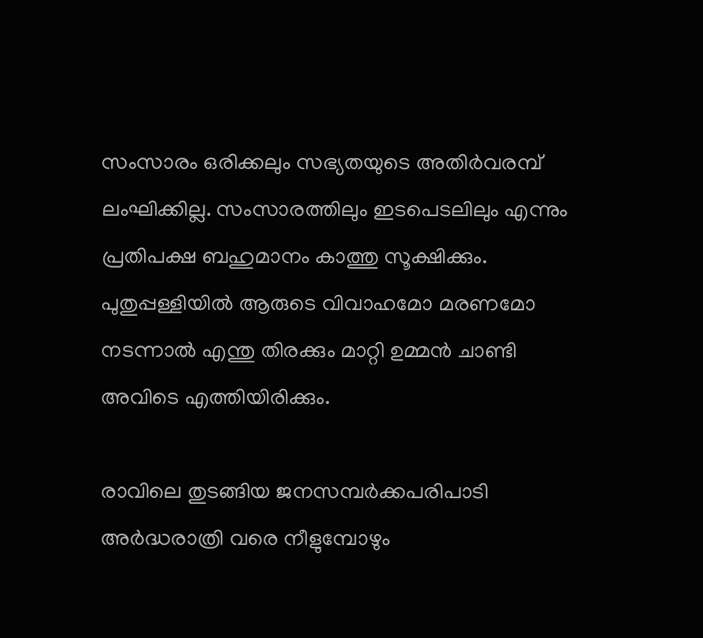സംസാരം ഒരിക്കലും സഭ്യതയുടെ അതിര്‍വരമ്പ് ലംഘിക്കില്ല. സംസാരത്തിലും ഇടപെടലിലും എന്നും പ്രതിപക്ഷ ബഹുമാനം കാത്തു സൂക്ഷിക്കും. പുതുപ്പള്ളിയില്‍ ആരുടെ വിവാഹമോ മരണമോ നടന്നാല്‍ എന്തു തിരക്കും മാറ്റി ഉമ്മന്‍ ചാണ്ടി അവിടെ എത്തിയിരിക്കും.

രാവിലെ തുടങ്ങിയ ജനസമ്പര്‍ക്കപരിപാടി അര്‍ദ്ധരാത്രി വരെ നീളുമ്പോഴും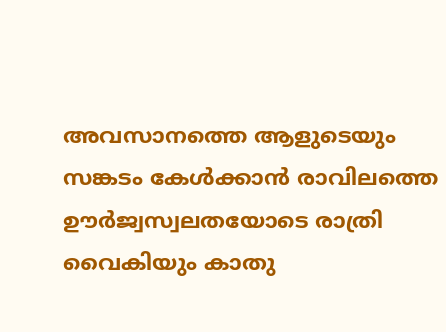അവസാനത്തെ ആളുടെയും സങ്കടം കേള്‍ക്കാന്‍ രാവിലത്തെ ഊര്‍ജ്വസ്വലതയോടെ രാത്രി വൈകിയും കാതു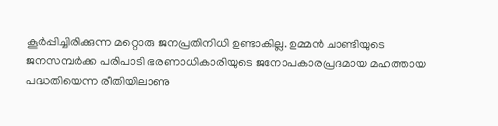കൂര്‍പ്പിച്ചിരിക്കുന്ന മറ്റൊരു ജനപ്രതിനിധി ഉണ്ടാകില്ല. ഉമ്മന്‍ ചാണ്ടിയുടെ ജനസമ്പര്‍ക്ക പരിപാടി ഭരണാധികാരിയുടെ ജനോപകാരപ്രദമായ മഹത്തായ പദ്ധതിയെന്ന രീതിയിലാണു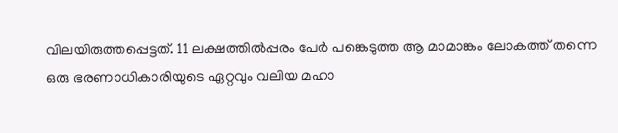വിലയിരുത്തപ്പെട്ടത്. 11 ലക്ഷത്തില്‍പ്പരം പേര്‍ പങ്കെടുത്ത ആ മാമാങ്കം ലോകത്ത് തന്നെ ഒരു ഭരണാധികാരിയുടെ ഏറ്റവും വലിയ മഹാ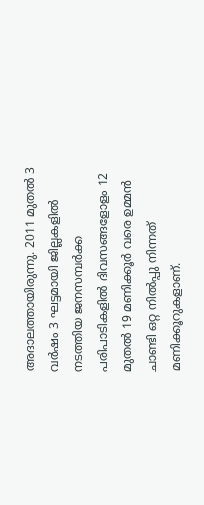അദാലത്തായിരുന്നു. 2011 മുതല്‍ 3 വര്‍ഷം 3 ഘട്ടമായി ജില്ലകളില്‍ നടത്തിയ ജനസമ്പര്‍ക്ക പരിപാടികളില്‍ ദിവസങ്ങളോളം 12 മുതല്‍ 19 മണിക്കൂര്‍ വരെ ഉമ്മന്‍ ചാണ്ടി ഒറ്റ നില്‍പ്പു നിന്നത് മണിക്കൂറുകളാണ്.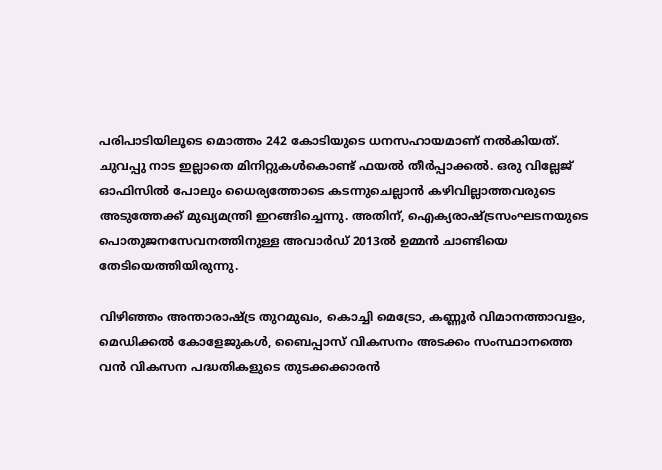പരിപാടിയിലൂടെ മൊത്തം 242 കോടിയുടെ ധനസഹായമാണ് നല്‍കിയത്. ചുവപ്പു നാട ഇല്ലാതെ മിനിറ്റുകള്‍കൊണ്ട് ഫയല്‍ തീര്‍പ്പാക്കല്‍. ഒരു വില്ലേജ് ഓഫിസില്‍ പോലും ധൈര്യത്തോടെ കടന്നുചെല്ലാന്‍ കഴിവില്ലാത്തവരുടെ അടുത്തേക്ക് മുഖ്യമന്ത്രി ഇറങ്ങിച്ചെന്നു. അതിന്, ഐക്യരാഷ്‌ട്രസംഘടനയുടെ പൊതുജനസേവനത്തിനുള്ള അവാര്‍ഡ് 2013ല്‍ ഉമ്മന്‍ ചാണ്ടിയെ തേടിയെത്തിയിരുന്നു.

വിഴിഞ്ഞം അന്താരാഷ്‌ട്ര തുറമുഖം, കൊച്ചി മെട്രോ, കണ്ണൂര്‍ വിമാനത്താവളം, മെഡിക്കല്‍ കോളേജുകള്‍, ബൈപ്പാസ് വികസനം അടക്കം സംസ്ഥാനത്തെ വന്‍ വികസന പദ്ധതികളുടെ തുടക്കക്കാരന്‍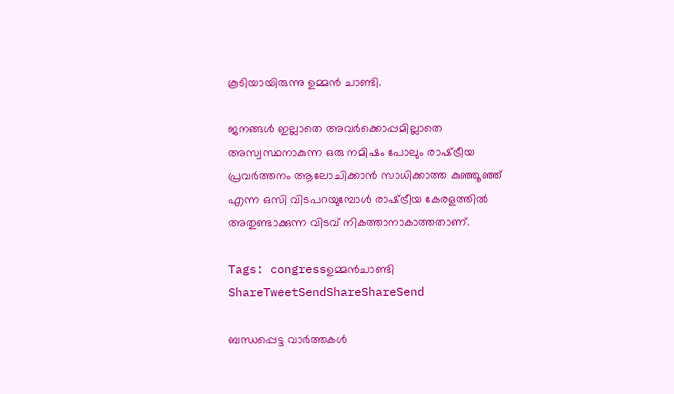കൂടിയായിരുന്നു ഉമ്മന്‍ ചാണ്ടി.

ജനങ്ങള്‍ ഇല്ലാതെ അവര്‍ക്കൊപ്പമില്ലാതെ അസ്വസ്ഥനാകുന്ന ഒരു നമിഷം പോലും രാഷ്‌ട്രീയ പ്രവര്‍ത്തനം ആലോചിക്കാന്‍ സാധിക്കാത്ത കുഞ്ഞൂഞ്ഞ് എന്ന ഒസി വിടപറയുമ്പോള്‍ രാഷ്‌ട്രീയ കേരളത്തില്‍ അതുണ്ടാക്കുന്ന വിടവ് നികത്താനാകാത്തതാണ്.

Tags: congressഉമ്മന്‍ചാണ്ടി
ShareTweetSendShareShareSend

ബന്ധപ്പെട്ട വാര്‍ത്തകള്‍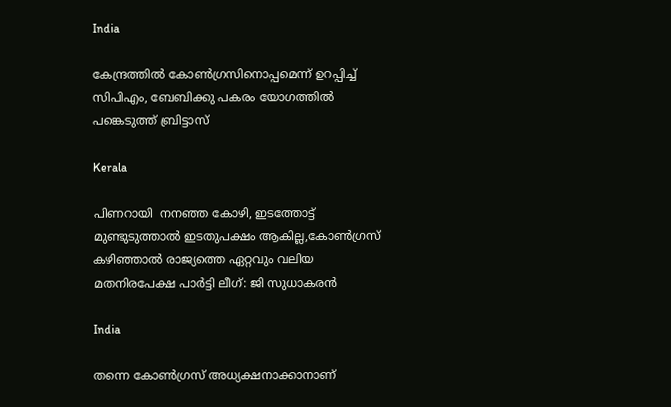India

കേന്ദ്രത്തില്‍ കോണ്‍ഗ്രസിനൊപ്പമെന്ന് ഉറപ്പിച്ച് സിപിഎം, ബേബിക്കു പകരം യോഗത്തില്‍ പങ്കെടുത്ത് ബ്രിട്ടാസ്

Kerala

പിണറായി  നനഞ്ഞ കോഴി, ഇടത്തോട്ട് മുണ്ടുടുത്താല്‍ ഇടതുപക്ഷം ആകില്ല,കോണ്‍ഗ്രസ് കഴിഞ്ഞാല്‍ രാജ്യത്തെ ഏറ്റവും വലിയ മതനിരപേക്ഷ പാര്‍ട്ടി ലീഗ്: ജി സുധാകരന്‍

India

തന്നെ കോൺഗ്രസ് അധ്യക്ഷനാക്കാനാണ്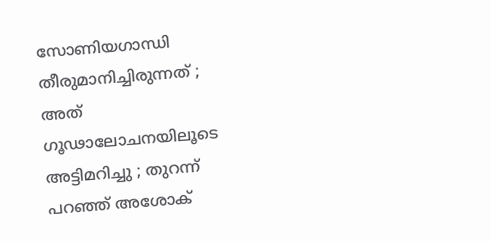സോണിയഗാന്ധി തീരുമാനിച്ചിരുന്നത് ; അത് ഗൂഢാലോചനയിലൂടെ അട്ടിമറിച്ചു ; തുറന്ന് പറഞ്ഞ് അശോക്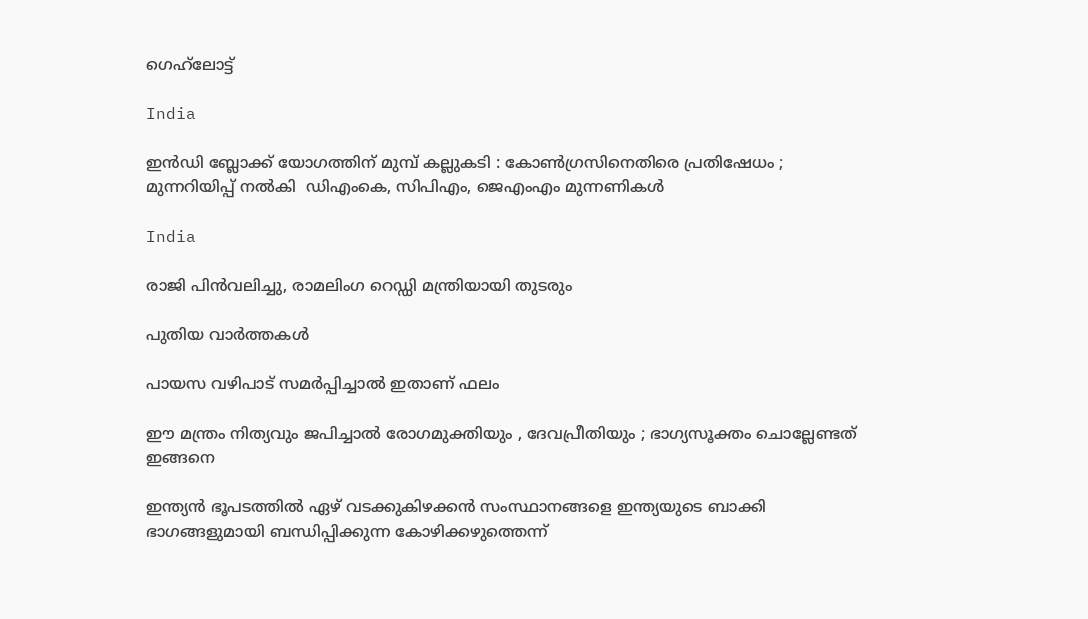ഗെഹ്‌ലോട്ട്

India

ഇൻഡി ബ്ലോക്ക് യോഗത്തിന് മുമ്പ് കല്ലുകടി : കോൺഗ്രസിനെതിരെ പ്രതിഷേധം ; മുന്നറിയിപ്പ് നൽകി  ഡിഎംകെ, സിപിഎം, ജെഎംഎം മുന്നണികൾ

India

രാജി പിന്‍വലിച്ചു, രാമലിംഗ റെഡ്ഡി മന്ത്രിയായി തുടരും

പുതിയ വാര്‍ത്തകള്‍

പായസ വഴിപാട് സമർപ്പിച്ചാൽ ഇതാണ് ഫലം

ഈ മന്ത്രം നിത്യവും ജപിച്ചാൽ രോഗമുക്തിയും , ദേവപ്രീതിയും ; ഭാഗ്യസൂക്തം ചൊല്ലേണ്ടത് ഇങ്ങനെ

ഇന്ത്യന്‍ ഭൂപടത്തില്‍ ഏഴ് വടക്കുകിഴക്കന്‍ സംസ്ഥാനങ്ങളെ ഇന്ത്യയുടെ ബാക്കി ഭാഗങ്ങളുമായി ബന്ധിപ്പിക്കുന്ന കോഴിക്കഴുത്തെന്ന്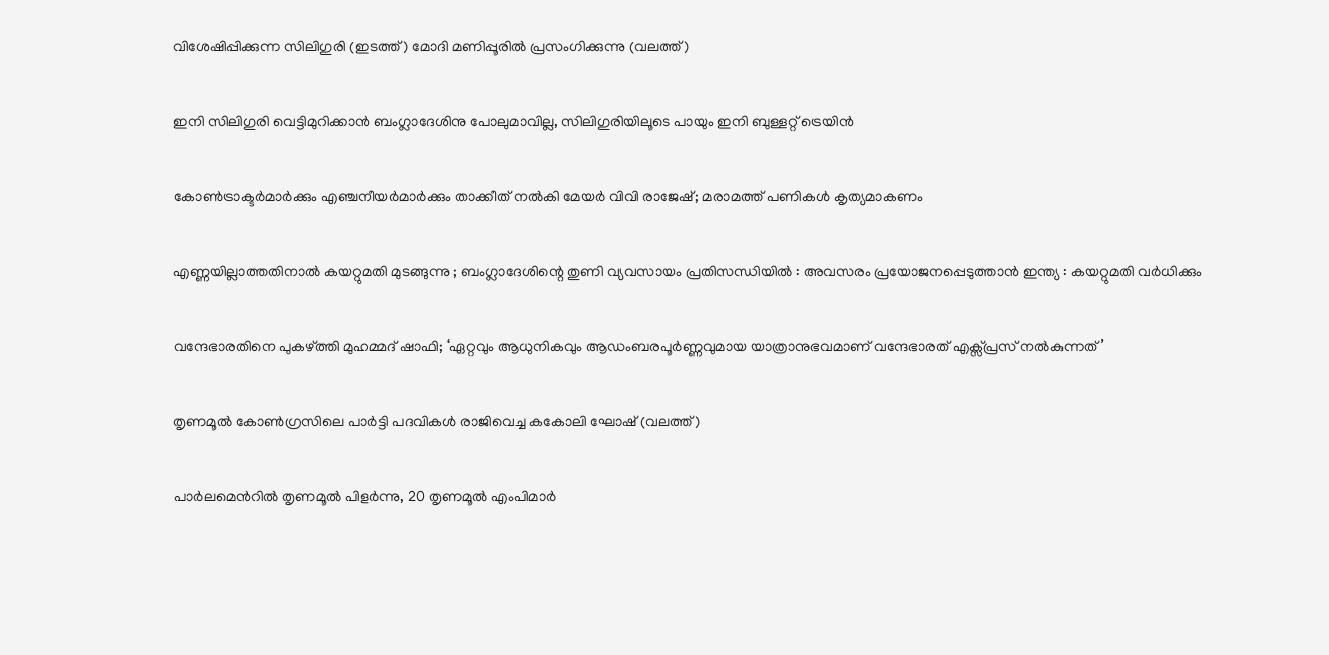വിശേഷിപ്പിക്കുന്ന സിലിഗുരി (ഇടത്ത്) മോദി മണിപ്പൂരില്‍ പ്രസംഗിക്കുന്നു (വലത്ത്)

ഇനി സിലിഗുരി വെട്ടിമുറിക്കാന്‍ ബംഗ്ലാദേശിനു പോലുമാവില്ല, സിലിഗുരിയിലൂടെ പായും ഇനി ബുള്ളറ്റ് ട്രെയിന്‍

കോണ്‍ട്രാക്ടര്‍മാര്‍ക്കും എഞ്ചനീയര്‍മാര്‍ക്കും താക്കീത് നല്‍കി മേയര്‍ വിവി രാജേഷ്; മരാമത്ത് പണികള്‍ കൃത്യമാകണം

എണ്ണയില്ലാത്തതിനാൽ കയറ്റുമതി മുടങ്ങുന്നു ; ബംഗ്ലാദേശിന്റെ തുണി വ്യവസായം പ്രതിസന്ധിയിൽ : അവസരം പ്രയോജനപ്പെടുത്താൻ ഇന്ത്യ : കയറ്റുമതി വർധിക്കും

വന്ദേഭാരതിനെ പുകഴ്‌ത്തി മുഹമ്മദ് ഷാഫി; ‘ഏറ്റവും ആധുനികവും ആഡംബരപൂർണ്ണവുമായ യാത്രാനുഭവമാണ് വന്ദേഭാരത് എക്സ്പ്രസ് നൽകുന്നത്’

തൃണമൂല്‍ കോണ്‍ഗ്രസിലെ പാര്‍ട്ടി പദവികള്‍ രാജിവെച്ച കകോലി ഘോഷ് (വലത്ത്)

പാര്‍ലമെന്‍റില്‍ തൃണമൂല്‍ പിളര്‍ന്നു, 20 തൃണമൂല്‍ എംപിമാര്‍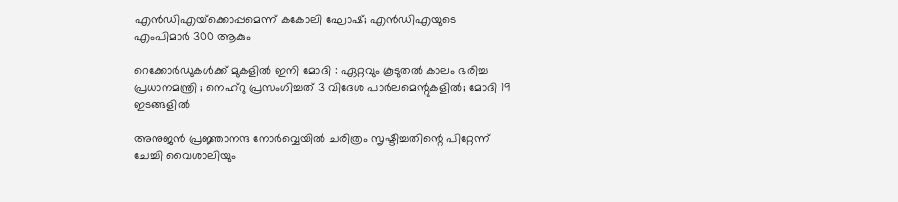എന്‍ഡിഎയ്‌ക്കൊപ്പമെന്ന് കകോലി ഘോഷ്; എന്‍ഡിഎയുടെ എംപിമാര്‍ 300 ആകും

റെക്കോർഡുകൾക്ക് മുകളിൽ ഇനി മോദി : ഏറ്റവും കൂടുതൽ കാലം ഭരിച്ച പ്രധാനമന്ത്രി ; നെഹ്‌റു പ്രസംഗിച്ചത് 3 വിദേശ പാർലമെന്റുകളിൽ; മോദി 19 ഇടങ്ങളിൽ

അനുജന്‍ പ്രജ്ഞാനന്ദ നോര്‍വ്വെയില്‍ ചരിത്രം സൃഷ്ടിച്ചതിന്റെ പിറ്റേന്ന് ചേച്ചി വൈശാലിയും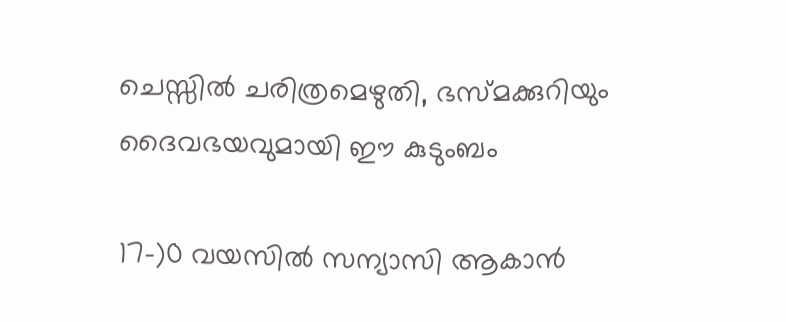ചെസ്സില്‍ ചരിത്രമെഴുതി, ഭസ്മക്കുറിയും ദൈവഭയവുമായി ഈ കുടുംബം

17-)0 വയസിൽ സന്യാസി ആകാൻ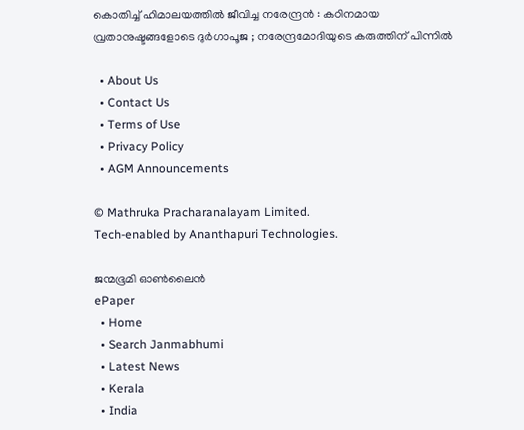കൊതിച്ച് ഹിമാലയത്തിൽ ജീവിച്ച നരേന്ദ്രൻ : കഠിനമായ വ്രതാനുഷ്ടങ്ങളോടെ ദുർഗാപൂജ ; നരേന്ദ്രമോദിയുടെ കരുത്തിന് പിന്നിൽ

  • About Us
  • Contact Us
  • Terms of Use
  • Privacy Policy
  • AGM Announcements

© Mathruka Pracharanalayam Limited.
Tech-enabled by Ananthapuri Technologies.

ജന്മഭൂമി ഓണ്‍ലൈന്‍
ePaper
  • Home
  • Search Janmabhumi
  • Latest News
  • Kerala
  • India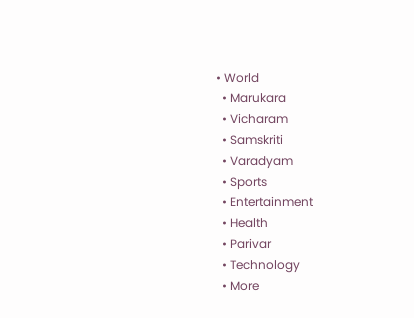• World
  • Marukara
  • Vicharam
  • Samskriti
  • Varadyam
  • Sports
  • Entertainment
  • Health
  • Parivar
  • Technology
  • More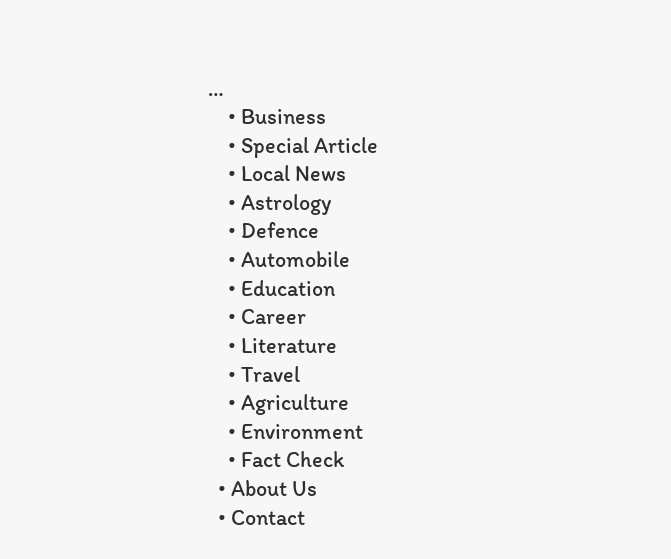…
    • Business
    • Special Article
    • Local News
    • Astrology
    • Defence
    • Automobile
    • Education
    • Career
    • Literature
    • Travel
    • Agriculture
    • Environment
    • Fact Check
  • About Us
  • Contact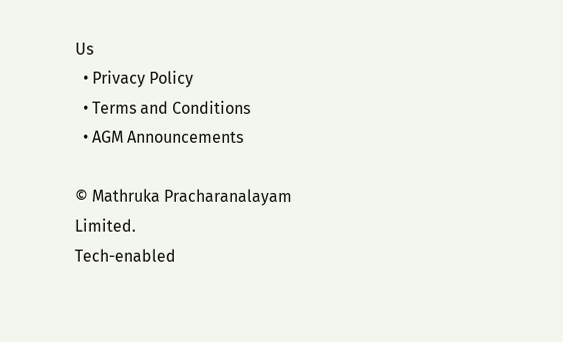Us
  • Privacy Policy
  • Terms and Conditions
  • AGM Announcements

© Mathruka Pracharanalayam Limited.
Tech-enabled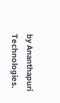by Ananthapuri Technologies.